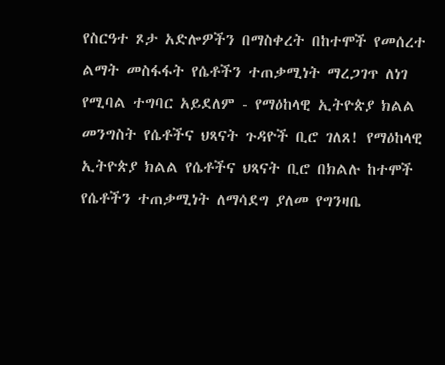የስርዓተ ጾታ አድሎዎችን በማስቀረት በከተሞች የመሰረተ ልማት መስፋፋት የሴቶችን ተጠቃሚነት ማረጋገጥ ለነገ የሚባል ተግባር አይደለም - የማዕከላዊ ኢትዮጵያ ክልል መንግስት የሴቶችና ህጻናት ጉዳዮች ቢሮ ገለጸ! የማዕከላዊ ኢትዮጵያ ክልል የሴቶችና ህጻናት ቢሮ በክልሉ ከተሞች የሴቶችን ተጠቃሚነት ለማሳደግ ያለመ የግንዛቤ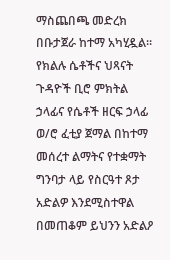ማስጨበጫ መድረክ በቡታጀራ ከተማ አካሂዷል። የክልሉ ሴቶችና ህጻናት ጉዳዮች ቢሮ ምክትል ኃላፊና የሴቶች ዘርፍ ኃላፊ ወ/ሮ ፈቲያ ጀማል በከተማ መሰረተ ልማትና የተቋማት ግንባታ ላይ የስርዓተ ጾታ አድልዎ እንደሚስተዋል በመጠቆም ይህንን አድልዖ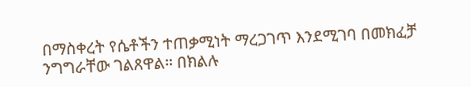በማስቀረት የሴቶችን ተጠቃሚነት ማረጋገጥ እንደሚገባ በመክፈቻ ንግግራቸው ገልጸዋል። በክልሉ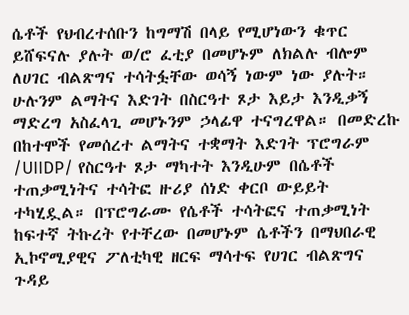ሴቶች የህብረተሰቡን ከግማሽ በላይ የሚሆነውን ቁጥር ይሸፍናሉ ያሉት ወ/ሮ ፈቲያ በመሆኑም ለክልሉ ብሎም ለሀገር ብልጽግና ተሳትፏቸው ወሳኝ ነውም ነው ያሉት። ሁሉንም ልማትና እድገት በስርዓተ ጾታ እይታ እንዲቃኝ ማድረግ አስፈላጊ መሆኑንም ኃላፊዋ ተናግረዋል። በመድረኩ በከተሞች የመሰረተ ልማትና ተቋማት እድገት ፕሮግራም /UIIDP/ የስርዓተ ጾታ ማካተት እንዲሁም በሴቶች ተጠቃሚነትና ተሳትፎ ዙሪያ ሰነድ ቀርቦ ውይይት ተካሂዷል። በፕሮግራሙ የሴቶች ተሳትፎና ተጠቃሚነት ከፍተኛ ትኩረት የተቸረው በመሆኑም ሴቶችን በማህበራዊ ኢኮኖሚያዊና ፖለቲካዊ ዘርፍ ማሳተፍ የሀገር ብልጽግና ጉዳይ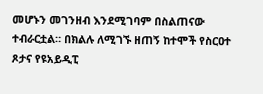መሆኑን መገንዘብ እንደሚገባም በስልጠናው ተብራርቷል። በክልሉ ለሚገኙ ዘጠኝ ከተሞች የስርዐተ ጾታና የዩአይዲፒ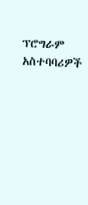ፕሮግራም አስተባባሪዎች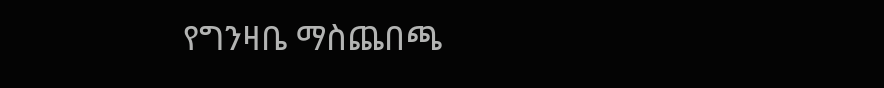የግንዛቤ ማስጨበጫ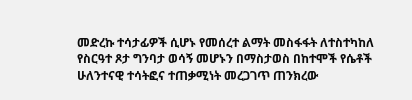መድረኩ ተሳታፊዎች ሲሆኑ የመሰረተ ልማት መስፋፋት ለተስተካከለ የስርዓተ ጾታ ግንባታ ወሳኝ መሆኑን በማስታወስ በከተሞች የሴቶች ሁለንተናዊ ተሳትፎና ተጠቃሚነት መረጋገጥ ጠንክረው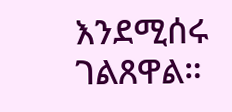እንደሚሰሩ ገልጸዋል።